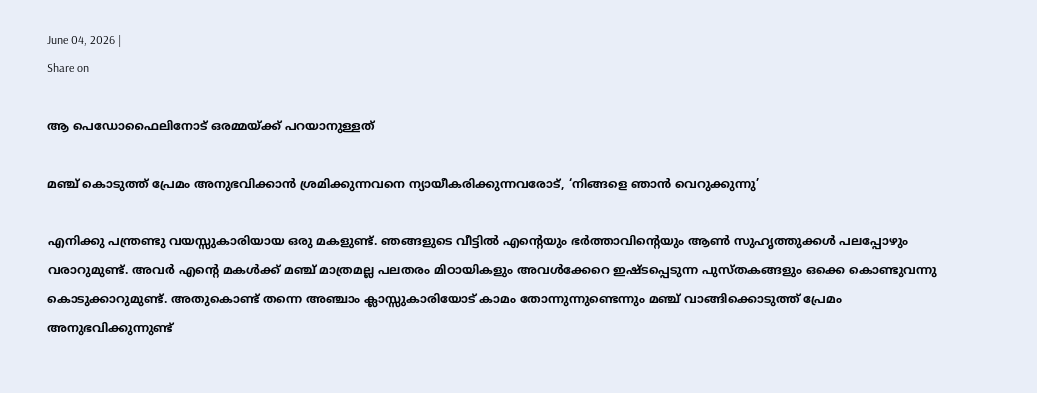June 04, 2026 |
Share on

ആ പെഡോഫൈലിനോട് ഒരമ്മയ്ക്ക് പറയാനുള്ളത്

മഞ്ച് കൊടുത്ത് പ്രേമം അനുഭവിക്കാന്‍ ശ്രമിക്കുന്നവനെ ന്യായീകരിക്കുന്നവരോട്, ‘നിങ്ങളെ ഞാന്‍ വെറുക്കുന്നു’

എനിക്കു പന്ത്രണ്ടു വയസ്സുകാരിയായ ഒരു മകളുണ്ട്. ഞങ്ങളുടെ വീട്ടില്‍ എന്റെയും ഭര്‍ത്താവിന്റെയും ആണ്‍ സുഹൃത്തുക്കള്‍ പലപ്പോഴും വരാറുമുണ്ട്. അവര്‍ എന്റെ മകള്‍ക്ക് മഞ്ച് മാത്രമല്ല പലതരം മിഠായികളും അവള്‍ക്കേറെ ഇഷ്ടപ്പെടുന്ന പുസ്തകങ്ങളും ഒക്കെ കൊണ്ടുവന്നു കൊടുക്കാറുമുണ്ട്. അതുകൊണ്ട് തന്നെ അഞ്ചാം ക്ലാസ്സുകാരിയോട് കാമം തോന്നുന്നുണ്ടെന്നും മഞ്ച് വാങ്ങിക്കൊടുത്ത് പ്രേമം അനുഭവിക്കുന്നുണ്ട്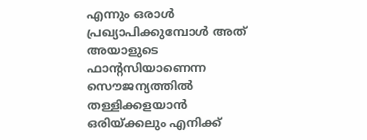എന്നും ഒരാള്‍ പ്രഖ്യാപിക്കുമ്പോള്‍ അത് അയാളുടെ ഫാന്റസിയാണെന്ന സൌജന്യത്തില്‍ തള്ളിക്കളയാന്‍ ഒരിയ്ക്കലും എനിക്ക്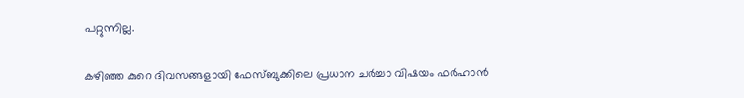പറ്റുന്നില്ല.

കഴിഞ്ഞ കുറെ ദിവസങ്ങളായി ഫേസ്ബുക്കിലെ പ്രധാന ചര്‍ച്ചാ വിഷയം ഫര്‍ഹാന്‍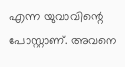എന്ന യുവാവിന്റെ പോസ്റ്റാണ്. അവനെ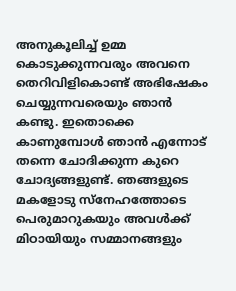അനുകൂലിച്ച് ഉമ്മ കൊടുക്കുന്നവരും അവനെ തെറിവിളികൊണ്ട് അഭിഷേകം ചെയ്യുന്നവരെയും ഞാന്‍ കണ്ടു. ഇതൊക്കെ കാണുമ്പോള്‍ ഞാന്‍ എന്നോട് തന്നെ ചോദിക്കുന്ന കുറെ ചോദ്യങ്ങളുണ്ട്. ഞങ്ങളുടെ മകളോടു സ്നേഹത്തോടെ പെരുമാറുകയും അവള്‍ക്ക് മിഠായിയും സമ്മാനങ്ങളും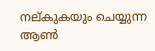നല്കുകയും ചെയ്യുന്ന ആണ്‍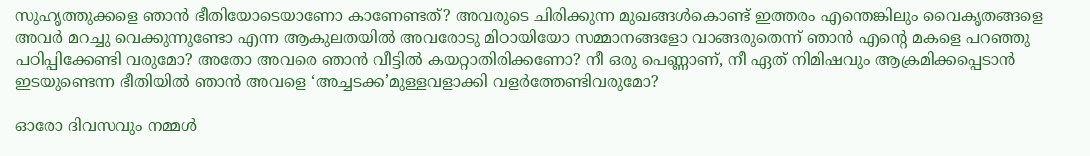സുഹൃത്തുക്കളെ ഞാന്‍ ഭീതിയോടെയാണോ കാണേണ്ടത്? അവരുടെ ചിരിക്കുന്ന മുഖങ്ങള്‍കൊണ്ട് ഇത്തരം എന്തെങ്കിലും വൈകൃതങ്ങളെ അവര്‍ മറച്ചു വെക്കുന്നുണ്ടോ എന്ന ആകുലതയില്‍ അവരോടു മിഠായിയോ സമ്മാനങ്ങളോ വാങ്ങരുതെന്ന് ഞാന്‍ എന്‍റെ മകളെ പറഞ്ഞു പഠിപ്പിക്കേണ്ടി വരുമോ? അതോ അവരെ ഞാന്‍ വീട്ടില്‍ കയറ്റാതിരിക്കണോ? നീ ഒരു പെണ്ണാണ്, നീ ഏത് നിമിഷവും ആക്രമിക്കപ്പെടാന്‍ ഇടയുണ്ടെന്ന ഭീതിയില്‍ ഞാന്‍ അവളെ ‘അച്ചടക്ക’മുള്ളവളാക്കി വളര്‍ത്തേണ്ടിവരുമോ?

ഓരോ ദിവസവും നമ്മള്‍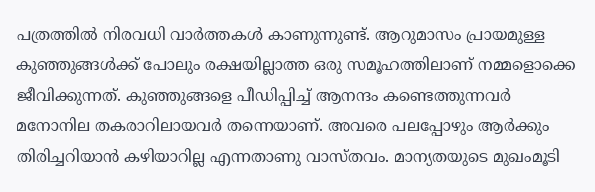പത്രത്തില്‍ നിരവധി വാര്‍ത്തകള്‍ കാണുന്നുണ്ട്. ആറുമാസം പ്രായമുള്ള കുഞ്ഞുങ്ങള്‍ക്ക് പോലും രക്ഷയില്ലാത്ത ഒരു സമൂഹത്തിലാണ് നമ്മളൊക്കെ ജീവിക്കുന്നത്. കുഞ്ഞുങ്ങളെ പീഡിപ്പിച്ച് ആനന്ദം കണ്ടെത്തുന്നവര്‍ മനോനില തകരാറിലായവര്‍ തന്നെയാണ്. അവരെ പലപ്പോഴും ആര്‍ക്കും തിരിച്ചറിയാന്‍ കഴിയാറില്ല എന്നതാണു വാസ്തവം. മാന്യതയുടെ മുഖംമൂടി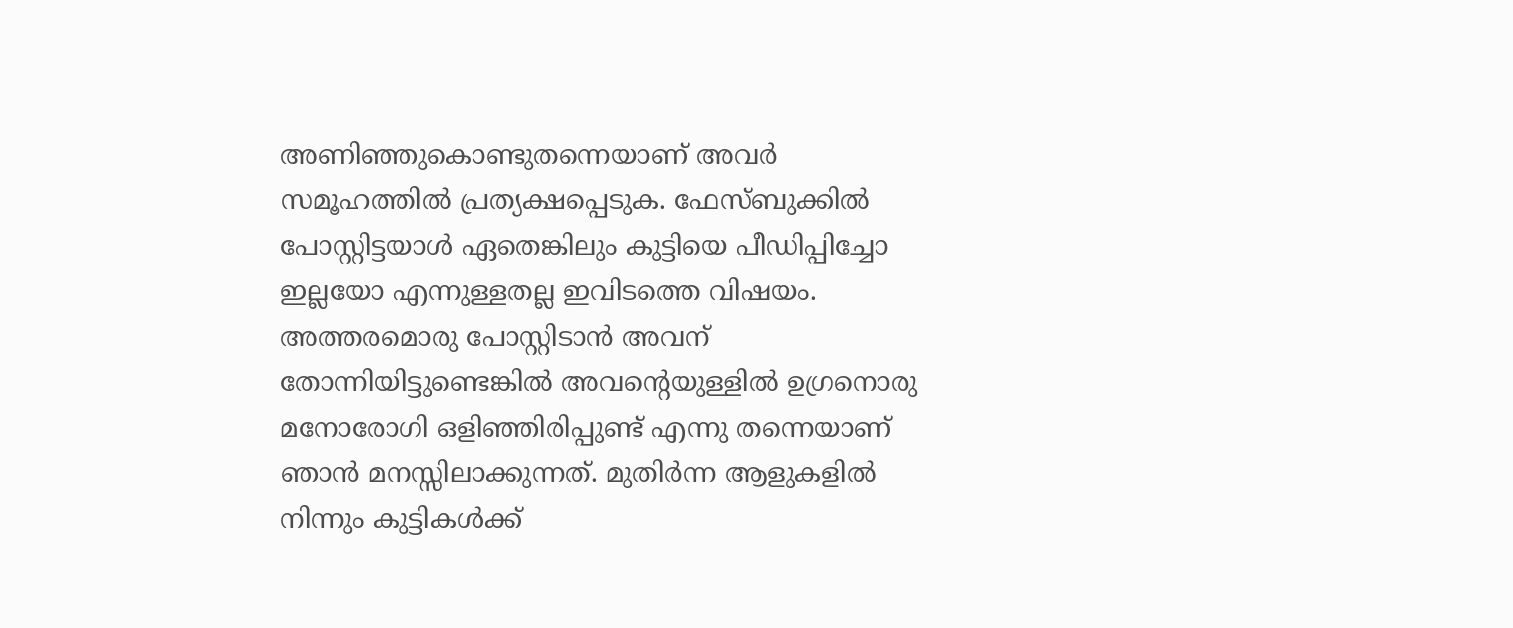അണിഞ്ഞുകൊണ്ടുതന്നെയാണ് അവര്‍ സമൂഹത്തില്‍ പ്രത്യക്ഷപ്പെടുക. ഫേസ്ബുക്കില്‍ പോസ്റ്റിട്ടയാള്‍ ഏതെങ്കിലും കുട്ടിയെ പീഡിപ്പിച്ചോ ഇല്ലയോ എന്നുള്ളതല്ല ഇവിടത്തെ വിഷയം. അത്തരമൊരു പോസ്റ്റിടാന്‍ അവന് തോന്നിയിട്ടുണ്ടെങ്കില്‍ അവന്റെയുള്ളില്‍ ഉഗ്രനൊരു മനോരോഗി ഒളിഞ്ഞിരിപ്പുണ്ട് എന്നു തന്നെയാണ് ഞാന്‍ മനസ്സിലാക്കുന്നത്. മുതിര്‍ന്ന ആളുകളില്‍ നിന്നും കുട്ടികള്‍ക്ക്‌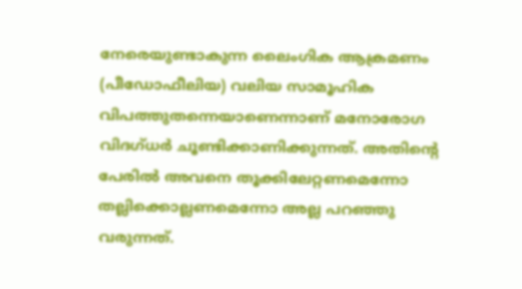നേരെയുണ്ടാകുന്ന ലൈംഗിക ആക്രമണം (പീഡോഫീലിയ) വലിയ സാമൂഹിക വിപത്തുതന്നെയാണെന്നാണ്‌ മനോരോഗ വിദഗ്‌ധര്‍ ചൂണ്ടിക്കാണിക്കുന്നത്‌. അതിന്‍റെ പേരില്‍ അവനെ തൂക്കിലേറ്റണമെന്നോ തല്ലിക്കൊല്ലണമെന്നോ അല്ല പറഞ്ഞു വരുന്നത്.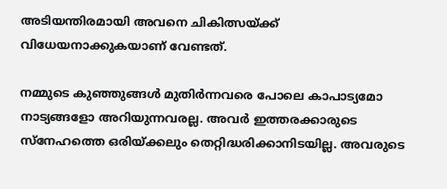അടിയന്തിരമായി അവനെ ചികിത്സയ്ക്ക് വിധേയനാക്കുകയാണ് വേണ്ടത്.

നമ്മുടെ കുഞ്ഞുങ്ങള്‍ മുതിര്‍ന്നവരെ പോലെ കാപാട്യമോ നാട്യങ്ങളോ അറിയുന്നവരല്ല. അവര്‍ ഇത്തരക്കാരുടെ സ്നേഹത്തെ ഒരിയ്ക്കലും തെറ്റിദ്ധരിക്കാനിടയില്ല. അവരുടെ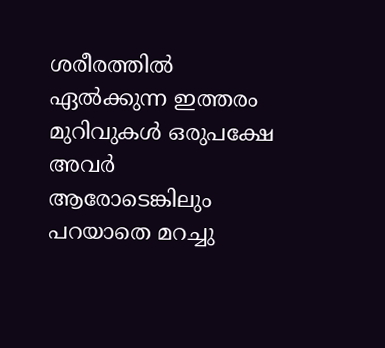ശരീരത്തില്‍ ഏല്‍ക്കുന്ന ഇത്തരം മുറിവുകള്‍ ഒരുപക്ഷേ അവര്‍ ആരോടെങ്കിലും പറയാതെ മറച്ചു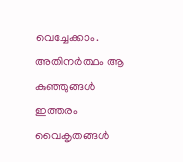വെച്ചേക്കാം. അതിനര്‍ത്ഥം ആ കുഞ്ഞുങ്ങള്‍ ഇത്തരം വൈകൃതങ്ങള്‍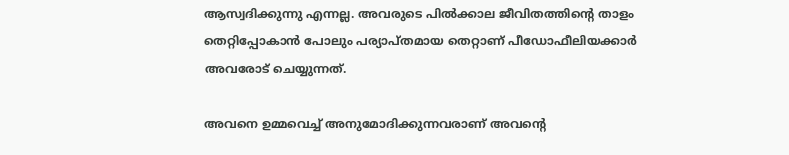ആസ്വദിക്കുന്നു എന്നല്ല. അവരുടെ പില്‍ക്കാല ജീവിതത്തിന്റെ താളം തെറ്റിപ്പോകാന്‍ പോലും പര്യാപ്തമായ തെറ്റാണ് പീഡോഫീലിയക്കാര്‍ അവരോട് ചെയ്യുന്നത്.

അവനെ ഉമ്മവെച്ച് അനുമോദിക്കുന്നവരാണ് അവന്‍റെ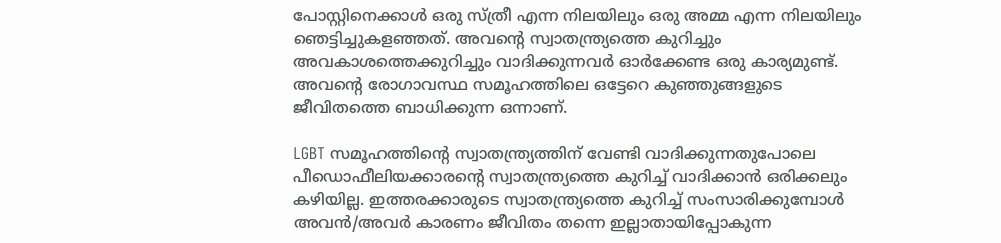പോസ്റ്റിനെക്കാള്‍ ഒരു സ്ത്രീ എന്ന നിലയിലും ഒരു അമ്മ എന്ന നിലയിലും ഞെട്ടിച്ചുകളഞ്ഞത്. അവന്‍റെ സ്വാതന്ത്ര്യത്തെ കുറിച്ചും അവകാശത്തെക്കുറിച്ചും വാദിക്കുന്നവര്‍ ഓര്‍ക്കേണ്ട ഒരു കാര്യമുണ്ട്. അവന്റെ രോഗാവസ്ഥ സമൂഹത്തിലെ ഒട്ടേറെ കുഞ്ഞുങ്ങളുടെ ജീവിതത്തെ ബാധിക്കുന്ന ഒന്നാണ്.

LGBT സമൂഹത്തിന്റെ സ്വാതന്ത്ര്യത്തിന് വേണ്ടി വാദിക്കുന്നതുപോലെ പീഡൊഫീലിയക്കാരന്റെ സ്വാതന്ത്ര്യത്തെ കുറിച്ച് വാദിക്കാന്‍ ഒരിക്കലും കഴിയില്ല. ഇത്തരക്കാരുടെ സ്വാതന്ത്ര്യത്തെ കുറിച്ച് സംസാരിക്കുമ്പോള്‍ അവന്‍/അവര്‍ കാരണം ജീവിതം തന്നെ ഇല്ലാതായിപ്പോകുന്ന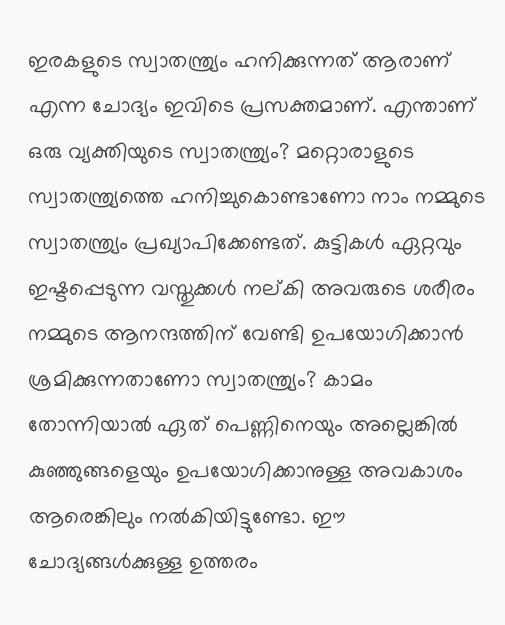ഇരകളുടെ സ്വാതന്ത്ര്യം ഹനിക്കുന്നത് ആരാണ് എന്ന ചോദ്യം ഇവിടെ പ്രസക്തമാണ്. എന്താണ് ഒരു വ്യക്തിയുടെ സ്വാതന്ത്ര്യം? മറ്റൊരാളുടെ സ്വാതന്ത്ര്യത്തെ ഹനിച്ചുകൊണ്ടാണോ നാം നമ്മുടെ സ്വാതന്ത്ര്യം പ്രഖ്യാപിക്കേണ്ടത്. കുട്ടികള്‍ ഏറ്റവും ഇഷ്ടപ്പെടുന്ന വസ്തുക്കള്‍ നല്കി അവരുടെ ശരീരം നമ്മുടെ ആനന്ദത്തിന് വേണ്ടി ഉപയോഗിക്കാന്‍ ശ്രമിക്കുന്നതാണോ സ്വാതന്ത്ര്യം? കാമം തോന്നിയാല്‍ ഏത് പെണ്ണിനെയും അല്ലെങ്കില്‍ കുഞ്ഞുങ്ങളെയും ഉപയോഗിക്കാനുള്ള അവകാശം ആരെങ്കിലും നല്‍കിയിട്ടുണ്ടോ. ഈ ചോദ്യങ്ങള്‍ക്കുള്ള ഉത്തരം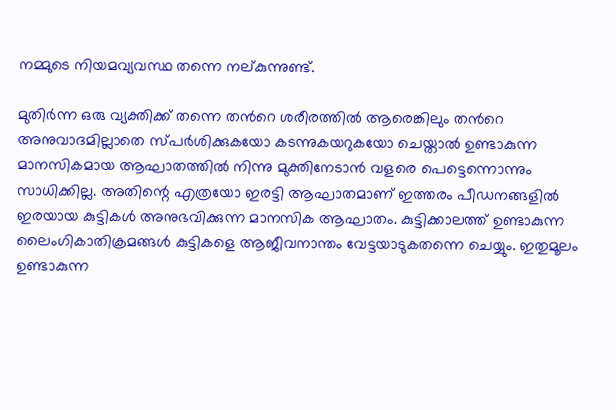നമ്മുടെ നിയമവ്യവസ്ഥ തന്നെ നല്കുന്നുണ്ട്.

മുതിര്‍ന്ന ഒരു വ്യക്തിക്ക് തന്നെ തന്‍റെ ശരീരത്തില്‍ ആരെങ്കിലും തന്‍റെ അനുവാദമില്ലാതെ സ്പര്‍ശിക്കുകയോ കടന്നുകയറുകയോ ചെയ്താല്‍ ഉണ്ടാകുന്ന മാനസികമായ ആഘാതത്തില്‍ നിന്നു മുക്തിനേടാന്‍ വളരെ പെട്ടെന്നൊന്നും സാധിക്കില്ല. അതിന്റെ എത്രയോ ഇരട്ടി ആഘാതമാണ് ഇത്തരം പീഡനങ്ങളില്‍ ഇരയായ കുട്ടികള്‍ അനുഭവിക്കുന്ന മാനസിക ആഘാതം. കുട്ടിക്കാലത്ത്‌ ഉണ്ടാകുന്ന ലൈംഗികാതിക്രമങ്ങള്‍ കുട്ടികളെ ആജീവനാന്തം വേട്ടയാടുകതന്നെ ചെയ്യും. ഇതുമൂലം ഉണ്ടാകുന്ന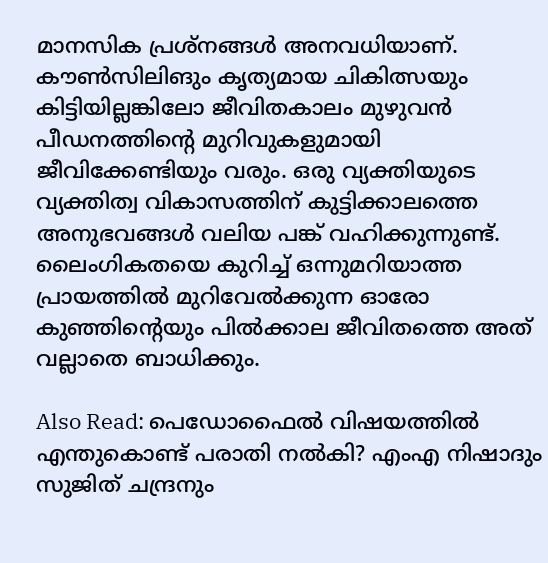മാനസിക പ്രശ്‌നങ്ങള്‍ അനവധിയാണ്‌. കൗണ്‍സിലിങും കൃത്യമായ ചികിത്സയും കിട്ടിയില്ലങ്കിലോ ജീവിതകാലം മുഴുവന്‍ പീഡനത്തിന്റെ മുറിവുകളുമായി ജീവിക്കേണ്ടിയും വരും. ഒരു വ്യക്തിയുടെ വ്യക്തിത്വ വികാസത്തിന് കുട്ടിക്കാലത്തെ അനുഭവങ്ങള്‍ വലിയ പങ്ക് വഹിക്കുന്നുണ്ട്. ലൈംഗികതയെ കുറിച്ച് ഒന്നുമറിയാത്ത പ്രായത്തില്‍ മുറിവേല്‍ക്കുന്ന ഓരോ കുഞ്ഞിന്റെയും പില്‍ക്കാല ജീവിതത്തെ അത് വല്ലാതെ ബാധിക്കും.

Also Read: പെഡോഫൈല്‍ വിഷയത്തില്‍ എന്തുകൊണ്ട് പരാതി നല്‍കി? എംഎ നിഷാദും സുജിത് ചന്ദ്രനും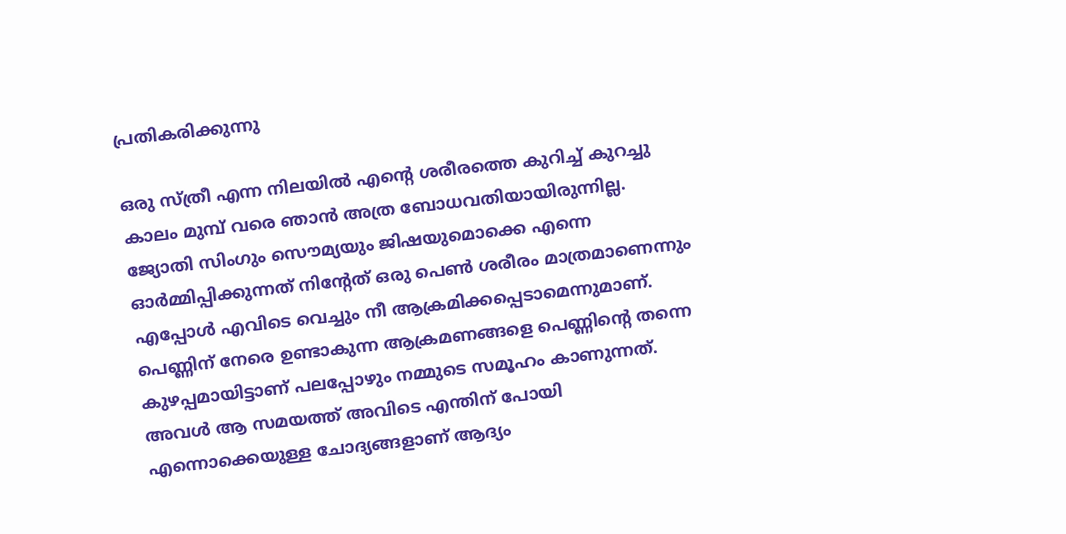പ്രതികരിക്കുന്നു

ഒരു സ്ത്രീ എന്ന നിലയില്‍ എന്റെ ശരീരത്തെ കുറിച്ച് കുറച്ചു കാലം മുമ്പ് വരെ ഞാന്‍ അത്ര ബോധവതിയായിരുന്നില്ല. ജ്യോതി സിംഗും സൌമ്യയും ജിഷയുമൊക്കെ എന്നെ ഓര്‍മ്മിപ്പിക്കുന്നത് നിന്റേത് ഒരു പെണ്‍ ശരീരം മാത്രമാണെന്നും എപ്പോള്‍ എവിടെ വെച്ചും നീ ആക്രമിക്കപ്പെടാമെന്നുമാണ്. പെണ്ണിന് നേരെ ഉണ്ടാകുന്ന ആക്രമണങ്ങളെ പെണ്ണിന്‍റെ തന്നെ കുഴപ്പമായിട്ടാണ് പലപ്പോഴും നമ്മുടെ സമൂഹം കാണുന്നത്. അവള്‍ ആ സമയത്ത് അവിടെ എന്തിന് പോയി എന്നൊക്കെയുള്ള ചോദ്യങ്ങളാണ് ആദ്യം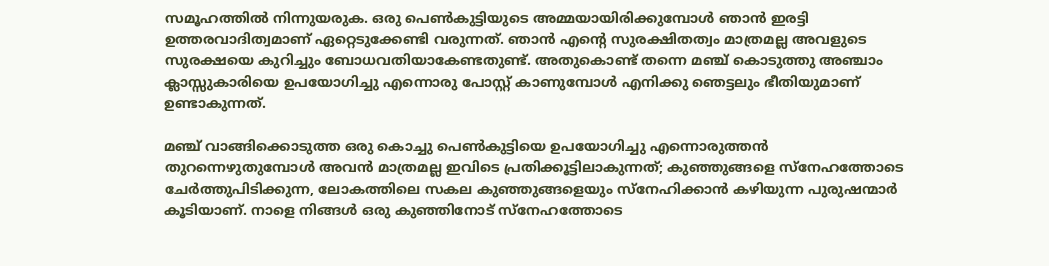സമൂഹത്തില്‍ നിന്നുയരുക. ഒരു പെണ്‍കുട്ടിയുടെ അമ്മയായിരിക്കുമ്പോള്‍ ഞാന്‍ ഇരട്ടി ഉത്തരവാദിത്വമാണ് ഏറ്റെടുക്കേണ്ടി വരുന്നത്. ഞാന്‍ എന്റെ സുരക്ഷിതത്വം മാത്രമല്ല അവളുടെ സുരക്ഷയെ കുറിച്ചും ബോധവതിയാകേണ്ടതുണ്ട്. അതുകൊണ്ട് തന്നെ മഞ്ച് കൊടുത്തു അഞ്ചാം ക്ലാസ്സുകാരിയെ ഉപയോഗിച്ചു എന്നൊരു പോസ്റ്റ് കാണുമ്പോള്‍ എനിക്കു ഞെട്ടലും ഭീതിയുമാണ് ഉണ്ടാകുന്നത്.

മഞ്ച് വാങ്ങിക്കൊടുത്ത ഒരു കൊച്ചു പെണ്‍കുട്ടിയെ ഉപയോഗിച്ചു എന്നൊരുത്തന്‍ തുറന്നെഴുതുമ്പോള്‍ അവന്‍ മാത്രമല്ല ഇവിടെ പ്രതിക്കൂട്ടിലാകുന്നത്; കുഞ്ഞുങ്ങളെ സ്നേഹത്തോടെ ചേര്‍ത്തുപിടിക്കുന്ന, ലോകത്തിലെ സകല കുഞ്ഞുങ്ങളെയും സ്നേഹിക്കാന്‍ കഴിയുന്ന പുരുഷന്മാര്‍ കൂടിയാണ്. നാളെ നിങ്ങള്‍ ഒരു കുഞ്ഞിനോട് സ്നേഹത്തോടെ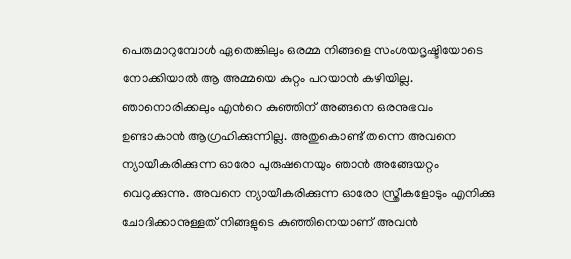പെരുമാറുമ്പോള്‍ ഏതെങ്കിലും ഒരമ്മ നിങ്ങളെ സംശയദൃഷ്ടിയോടെ നോക്കിയാല്‍ ആ അമ്മയെ കുറ്റം പറയാന്‍ കഴിയില്ല. ഞാനൊരിക്കലും എന്‍റെ കുഞ്ഞിന് അങ്ങനെ ഒരനുഭവം ഉണ്ടാകാന്‍ ആഗ്രഹിക്കുന്നില്ല. അതുകൊണ്ട് തന്നെ അവനെ ന്യായീകരിക്കുന്ന ഓരോ പുരുഷനെയും ഞാന്‍ അങ്ങേയറ്റം വെറുക്കുന്നു. അവനെ ന്യായീകരിക്കുന്ന ഓരോ സ്ത്രീകളോടും എനിക്കു ചോദിക്കാനുള്ളത് നിങ്ങളുടെ കുഞ്ഞിനെയാണ് അവന്‍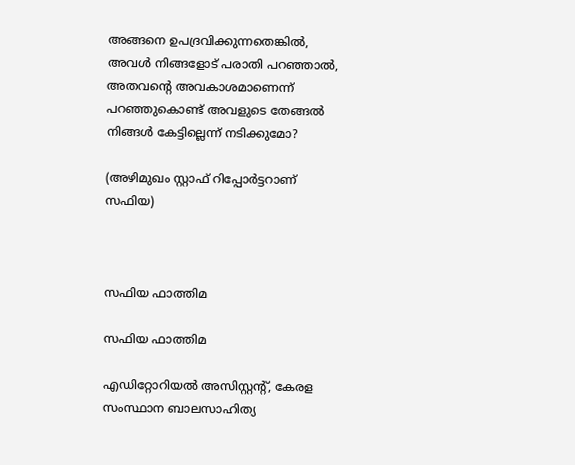അങ്ങനെ ഉപദ്രവിക്കുന്നതെങ്കില്‍, അവള്‍ നിങ്ങളോട് പരാതി പറഞ്ഞാല്‍, അതവന്‍റെ അവകാശമാണെന്ന് പറഞ്ഞുകൊണ്ട് അവളുടെ തേങ്ങല്‍ നിങ്ങള്‍ കേട്ടില്ലെന്ന് നടിക്കുമോ?

(അഴിമുഖം സ്റ്റാഫ് റിപ്പോര്‍ട്ടറാണ് സഫിയ)



സഫിയ ഫാത്തിമ

സഫിയ ഫാത്തിമ

എഡിറ്റോറിയല്‍ അസിസ്റ്റന്‍റ്, കേരള സംസ്ഥാന ബാലസാഹിത്യ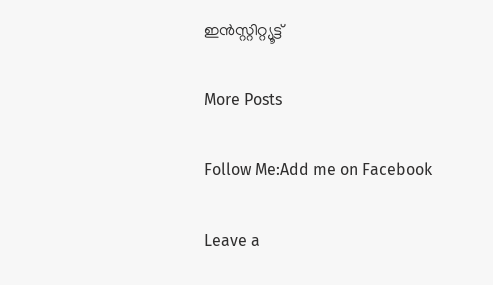ഇന്‍സ്റ്റിറ്റ്യൂട്ട്

More Posts

Follow Me:Add me on Facebook

Leave a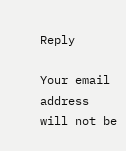Reply

Your email address will not be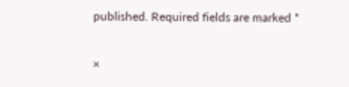published. Required fields are marked *

×